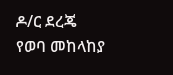ዶ/ር ደረጄ የወባ መከላከያ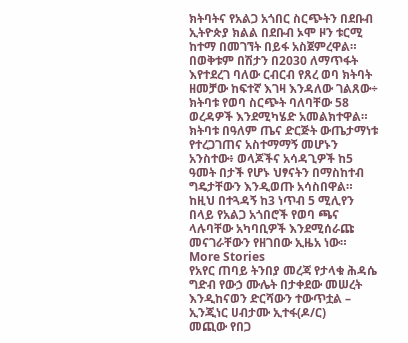ክትባትና የአልጋ አጎበር ስርጭትን በደቡብ ኢትዮጵያ ክልል በደቡብ ኦሞ ዞን ቱርሚ ከተማ በመገኘት በይፋ አስጀምረዋል።
በወቅቱም በሽታን በ2030 ለማጥፋት እየተደረገ ባለው ርብርብ የጸረ ወባ ክትባት ዘመቻው ከፍተኛ እገዛ እንዳለው ገልጸው÷ ክትባቱ የወባ ስርጭት ባለባቸው 58 ወረዳዎች እንደሚካሄድ አመልክተዋል።
ክትባቱ በዓለም ጤና ድርጅት ውጤታማነቱ የተረጋገጠና አስተማማኝ መሆኑን አንስተው፥ ወላጆችና አሳዳጊዎች ከ5 ዓመት በታች የሆኑ ህፃናትን በማስከተብ ግዴታቸውን እንዲወጡ አሳስበዋል።
ከዚህ በተጓዳኝ ከ3 ነጥብ 5 ሚሊየን በላይ የአልጋ አጎበሮች የወባ ጫና ላሉባቸው አካባቢዎች እንደሚሰራጩ መናገራቸውን የዘገበው ኢዜአ ነው።
More Stories
የአየር ጠባይ ትንበያ መረጃ የታላቁ ሕዳሴ ግድብ የውኃ ሙሌት በታቀደው መሠረት እንዲከናወን ድርሻውን ተውጥቷል – ኢንጂነር ሀብታሙ ኢተፋ(ዶ/ር)
መጪው የበጋ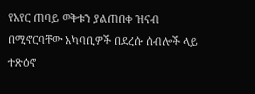የአየር ጠባይ ወቅቱን ያልጠበቀ ዝናብ በሚኖርባቸው አካባቢዎች በደረሱ ሰብሎች ላይ ተጽዕኖ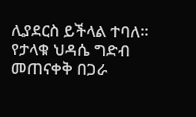ሊያደርስ ይችላል ተባለ።
የታላቁ ህዳሴ ግድብ መጠናቀቅ በጋራ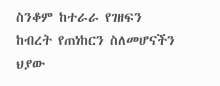ስንቆም ከተራራ የገዘፍን ከብረት የጠነከርን ስለመሆናችን ህያው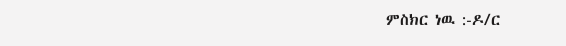ምስክር ነዉ :-ዶ/ር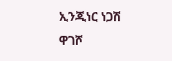ኢንጂነር ነጋሽ ዋገሾ